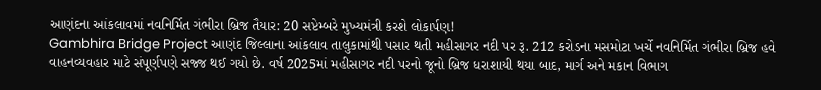આણંદના આંકલાવમાં નવનિર્મિત ગંભીરા બ્રિજ તૈયાર: 20 સપ્ટેમ્બરે મુખ્યમંત્રી કરશે લોકાર્પણ!
Gambhira Bridge Project આણંદ જિલ્લાના આંકલાવ તાલુકામાંથી પસાર થતી મહીસાગર નદી પર રૂ. 212 કરોડના મસમોટા ખર્ચે નવનિર્મિત ગંભીરા બ્રિજ હવે વાહનવ્યવહાર માટે સંપૂર્ણપણે સજ્જ થઈ ગયો છે. વર્ષ 2025માં મહીસાગર નદી પરનો જૂનો બ્રિજ ધરાશાયી થયા બાદ, માર્ગ અને મકાન વિભાગ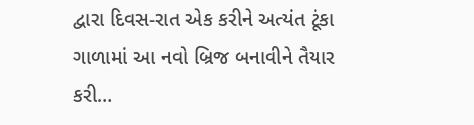દ્વારા દિવસ-રાત એક કરીને અત્યંત ટૂંકા ગાળામાં આ નવો બ્રિજ બનાવીને તૈયાર કરી…